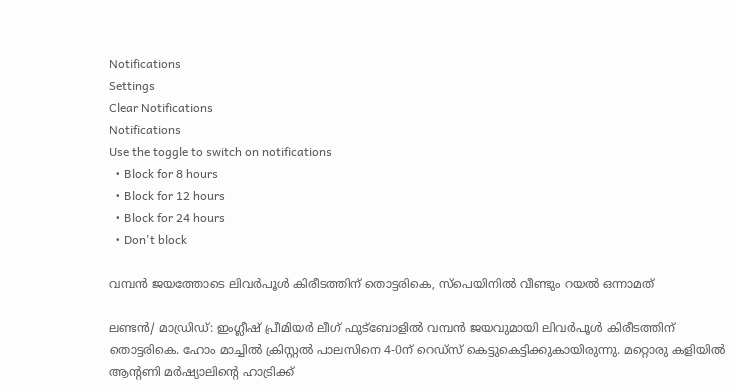Notifications
Settings
Clear Notifications
Notifications
Use the toggle to switch on notifications
  • Block for 8 hours
  • Block for 12 hours
  • Block for 24 hours
  • Don't block

വമ്പന്‍ ജയത്തോടെ ലിവര്‍പൂള്‍ കിരീടത്തിന് തൊട്ടരികെ, സ്‌പെയിനില്‍ വീണ്ടും റയല്‍ ഒന്നാമത്

ലണ്ടന്‍/ മാഡ്രിഡ്: ഇംഗ്ലീഷ് പ്രീമിയര്‍ ലീഗ് ഫുട്‌ബോളില്‍ വമ്പന്‍ ജയവുമായി ലിവര്‍പൂള്‍ കിരീടത്തിന് തൊട്ടരികെ. ഹോം മാച്ചില്‍ ക്രിസ്റ്റല്‍ പാലസിനെ 4-0ന് റെഡ്‌സ് കെട്ടുകെട്ടിക്കുകായിരുന്നു. മറ്റൊരു കളിയില്‍ ആന്റണി മര്‍ഷ്യാലിന്റെ ഹാട്രിക്ക്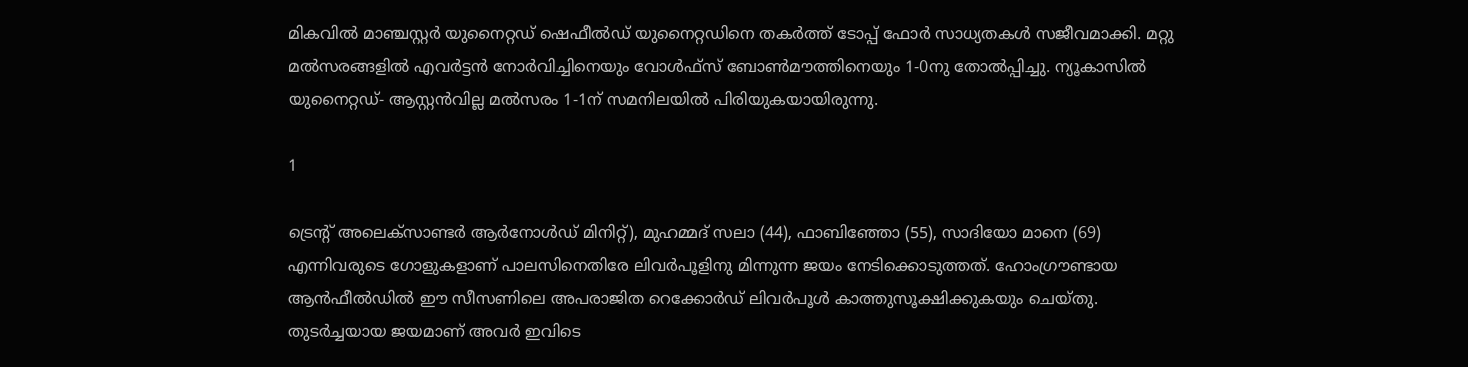മികവില്‍ മാഞ്ചസ്റ്റര്‍ യുനൈറ്റഡ് ഷെഫീല്‍ഡ് യുനൈറ്റഡിനെ തകര്‍ത്ത് ടോപ്പ് ഫോര്‍ സാധ്യതകള്‍ സജീവമാക്കി. മറ്റു മല്‍സരങ്ങളില്‍ എവര്‍ട്ടന്‍ നോര്‍വിച്ചിനെയും വോള്‍ഫ്‌സ് ബോണ്‍മൗത്തിനെയും 1-0നു തോല്‍പ്പിച്ചു. ന്യൂകാസില്‍ യുനൈറ്റഡ്- ആസ്റ്റന്‍വില്ല മല്‍സരം 1-1ന് സമനിലയില്‍ പിരിയുകയായിരുന്നു.

1

ട്രെന്റ് അലെക്‌സാണ്ടര്‍ ആര്‍നോള്‍ഡ് മിനിറ്റ്), മുഹമ്മദ് സലാ (44), ഫാബിഞ്ഞോ (55), സാദിയോ മാനെ (69) എന്നിവരുടെ ഗോളുകളാണ് പാലസിനെതിരേ ലിവര്‍പൂളിനു മിന്നുന്ന ജയം നേടിക്കൊടുത്തത്. ഹോംഗ്രൗണ്ടായ ആന്‍ഫീല്‍ഡില്‍ ഈ സീസണിലെ അപരാജിത റെക്കോര്‍ഡ് ലിവര്‍പൂള്‍ കാത്തുസൂക്ഷിക്കുകയും ചെയ്തു. തുടര്‍ച്ചയായ ജയമാണ് അവര്‍ ഇവിടെ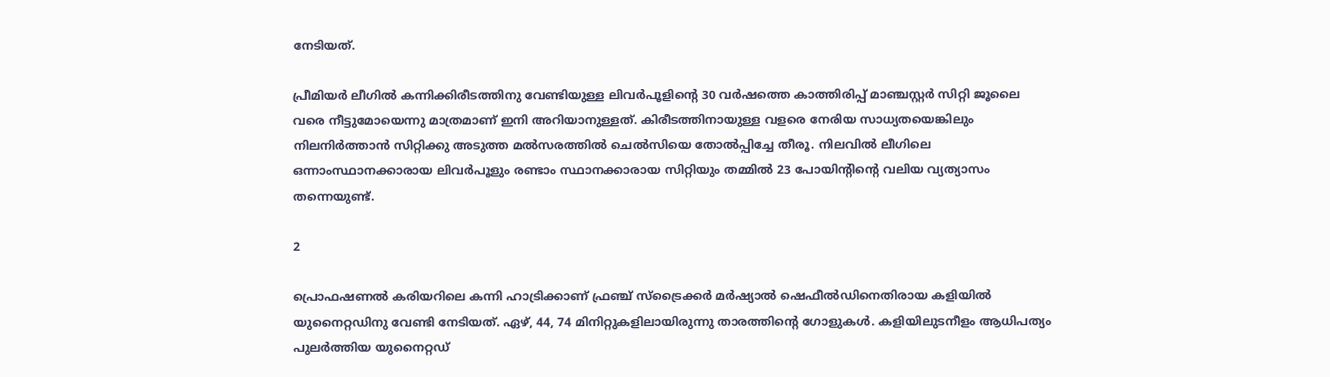നേടിയത്.

പ്രീമിയര്‍ ലീഗില്‍ കന്നിക്കിരീടത്തിനു വേണ്ടിയുള്ള ലിവര്‍പൂളിന്റെ 30 വര്‍ഷത്തെ കാത്തിരിപ്പ് മാഞ്ചസ്റ്റര്‍ സിറ്റി ജൂലൈ വരെ നീട്ടുമോയെന്നു മാത്രമാണ് ഇനി അറിയാനുള്ളത്. കിരീടത്തിനായുള്ള വളരെ നേരിയ സാധ്യതയെങ്കിലും നിലനിര്‍ത്താന്‍ സിറ്റിക്കു അടുത്ത മല്‍സരത്തില്‍ ചെല്‍സിയെ തോല്‍പ്പിച്ചേ തീരൂ. നിലവില്‍ ലീഗിലെ ഒന്നാംസ്ഥാനക്കാരായ ലിവര്‍പൂളും രണ്ടാം സ്ഥാനക്കാരായ സിറ്റിയും തമ്മില്‍ 23 പോയിന്റിന്റെ വലിയ വ്യത്യാസം തന്നെയുണ്ട്.

2

പ്രൊഫഷണല്‍ കരിയറിലെ കന്നി ഹാട്രിക്കാണ് ഫ്രഞ്ച് സ്‌ട്രൈക്കര്‍ മര്‍ഷ്യാല്‍ ഷെഫീല്‍ഡിനെതിരായ കളിയില്‍ യുനൈറ്റഡിനു വേണ്ടി നേടിയത്. ഏഴ്, 44, 74 മിനിറ്റുകളിലായിരുന്നു താരത്തിന്റെ ഗോളുകള്‍. കളിയിലുടനീളം ആധിപത്യം പുലര്‍ത്തിയ യുനൈറ്റഡ്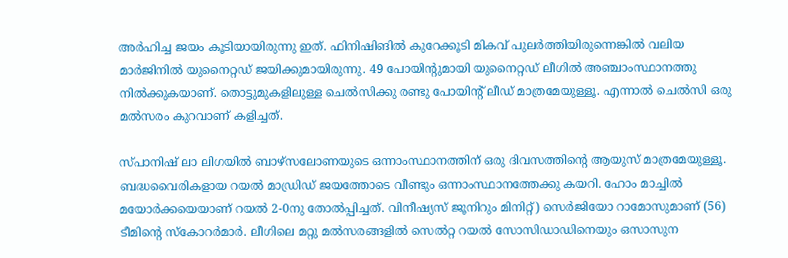അര്‍ഹിച്ച ജയം കൂടിയായിരുന്നു ഇത്. ഫിനിഷിങില്‍ കുറേക്കൂടി മികവ് പുലര്‍ത്തിയിരുന്നെങ്കില്‍ വലിയ മാര്‍ജിനില്‍ യുനൈറ്റഡ് ജയിക്കുമായിരുന്നു. 49 പോയിന്റുമായി യുനൈറ്റഡ് ലീഗില്‍ അഞ്ചാംസ്ഥാനത്തു നില്‍ക്കുകയാണ്. തൊട്ടുമുകളിലുള്ള ചെല്‍സിക്കു രണ്ടു പോയിന്റ് ലീഡ് മാത്രമേയുള്ളൂ. എന്നാല്‍ ചെല്‍സി ഒരു മല്‍സരം കുറവാണ് കളിച്ചത്.

സ്പാനിഷ് ലാ ലിഗയില്‍ ബാഴ്‌സലോണയുടെ ഒന്നാംസ്ഥാനത്തിന് ഒരു ദിവസത്തിന്റെ ആയുസ് മാത്രമേയുള്ളൂ. ബദ്ധവൈരികളായ റയല്‍ മാഡ്രിഡ് ജയത്തോടെ വീണ്ടും ഒന്നാംസ്ഥാനത്തേക്കു കയറി. ഹോം മാച്ചില്‍ മയോര്‍ക്കയെയാണ് റയല്‍ 2-0നു തോല്‍പ്പിച്ചത്. വിനീഷ്യസ് ജൂനിറും മിനിറ്റ്) സെര്‍ജിയോ റാമോസുമാണ് (56) ടീമിന്റെ സ്‌കോറര്‍മാര്‍. ലീഗിലെ മറ്റു മല്‍സരങ്ങളില്‍ സെല്‍റ്റ റയല്‍ സോസിഡാഡിനെയും ഒസാസുന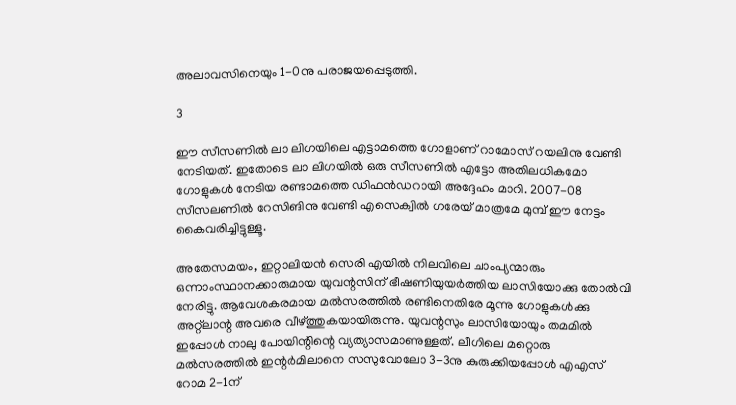അലാവസിനെയും 1-0നു പരാജയപ്പെടുത്തി.

3

ഈ സീസണില്‍ ലാ ലിഗയിലെ എട്ടാമത്തെ ഗോളാണ് റാമോസ് റയലിനു വേണ്ടി നേടിയത്. ഇതോടെ ലാ ലിഗയില്‍ ഒരു സീസണില്‍ എട്ടോ അതിലധികമോ ഗോളുകള്‍ നേടിയ രണ്ടാമത്തെ ഡിഫന്‍ഡറായി അദ്ദേഹം മാറി. 2007-08 സീസലണില്‍ റേസിങിനു വേണ്ടി എസെക്വില്‍ ഗരേയ് മാത്രമേ മുമ്പ് ഈ നേട്ടം കൈവരിച്ചിട്ടുള്ളൂ.

അതേസമയം, ഇറ്റാലിയന്‍ സെരി എയില്‍ നിലവിലെ ചാംപ്യന്മാരും ഒന്നാംസ്ഥാനക്കാരുമായ യുവന്റസിന് ഭീഷണിയുയര്‍ത്തിയ ലാസിയോക്കു തോല്‍വി നേരിട്ടു. ആവേശകരമായ മല്‍സരത്തില്‍ രണ്ടിനെതിരേ മൂന്നു ഗോളുകള്‍ക്കു അറ്റ്‌ലാന്റ അവരെ വീഴ്ത്തുകയായിരുന്നു. യുവന്റസും ലാസിയോയും തമമില്‍ ഇപ്പോള്‍ നാലു പോയിന്റിന്റെ വ്യത്യാസമാണുള്ളത്. ലീഗിലെ മറ്റൊരു മല്‍സരത്തില്‍ ഇന്റര്‍മിലാനെ സസുവോലോ 3-3നു കുരുക്കിയപ്പോള്‍ എഎസ് റോമ 2-1ന്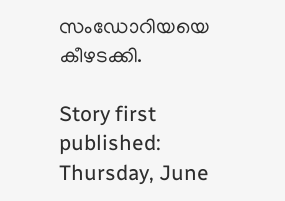സംഡോറിയയെ കീഴടക്കി.

Story first published: Thursday, June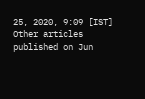25, 2020, 9:09 [IST]
Other articles published on Jun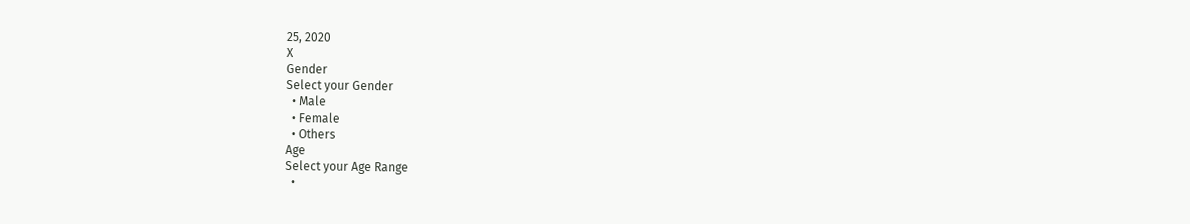25, 2020
X
Gender
Select your Gender
  • Male
  • Female
  • Others
Age
Select your Age Range
  •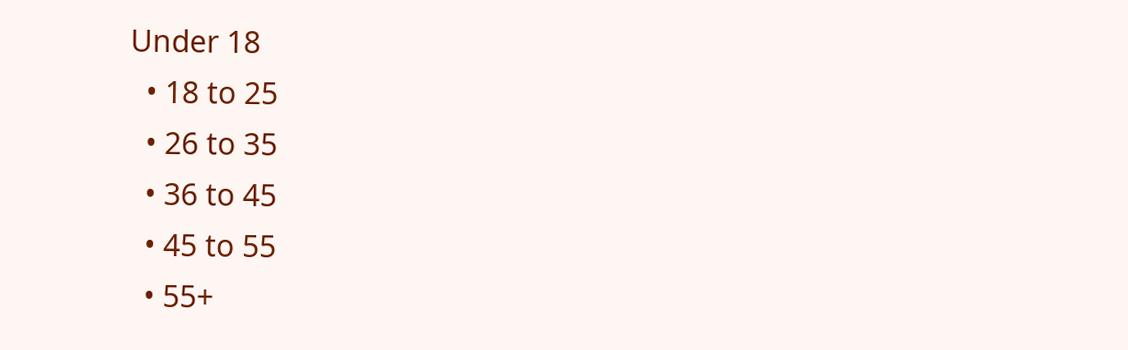Under 18
  • 18 to 25
  • 26 to 35
  • 36 to 45
  • 45 to 55
  • 55+